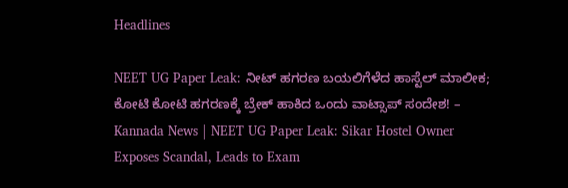Headlines

NEET UG Paper Leak: ನೀಟ್ ಹಗರಣ ಬಯಲಿಗೆಳೆದ ಹಾಸ್ಟೆಲ್ ಮಾಲೀಕ; ಕೋಟಿ ಕೋಟಿ ಹಗರಣಕ್ಕೆ ಬ್ರೇಕ್ ಹಾಕಿದ ಒಂದು ವಾಟ್ಸಾಪ್ ಸಂದೇಶ! – Kannada News | NEET UG Paper Leak: Sikar Hostel Owner Exposes Scandal, Leads to Exam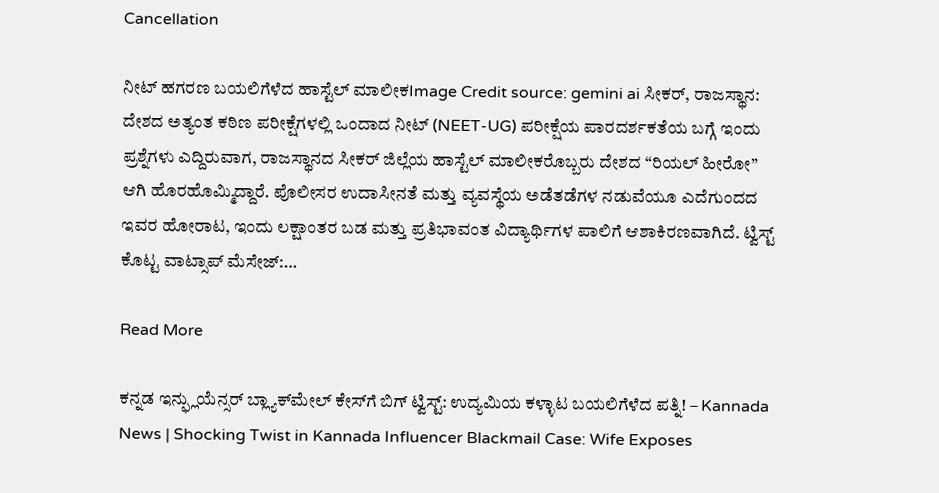Cancellation

ನೀಟ್ ಹಗರಣ ಬಯಲಿಗೆಳೆದ ಹಾಸ್ಟೆಲ್ ಮಾಲೀಕImage Credit source: gemini ai ಸೀಕರ್, ರಾಜಸ್ಥಾನ: ದೇಶದ ಅತ್ಯಂತ ಕಠಿಣ ಪರೀಕ್ಷೆಗಳಲ್ಲಿ ಒಂದಾದ ನೀಟ್ (NEET-UG) ಪರೀಕ್ಷೆಯ ಪಾರದರ್ಶಕತೆಯ ಬಗ್ಗೆ ಇಂದು ಪ್ರಶ್ನೆಗಳು ಎದ್ದಿರುವಾಗ, ರಾಜಸ್ಥಾನದ ಸೀಕರ್ ಜಿಲ್ಲೆಯ ಹಾಸ್ಟೆಲ್ ಮಾಲೀಕರೊಬ್ಬರು ದೇಶದ “ರಿಯಲ್ ಹೀರೋ” ಆಗಿ ಹೊರಹೊಮ್ಮಿದ್ದಾರೆ. ಪೊಲೀಸರ ಉದಾಸೀನತೆ ಮತ್ತು ವ್ಯವಸ್ಥೆಯ ಅಡೆತಡೆಗಳ ನಡುವೆಯೂ ಎದೆಗುಂದದ ಇವರ ಹೋರಾಟ, ಇಂದು ಲಕ್ಷಾಂತರ ಬಡ ಮತ್ತು ಪ್ರತಿಭಾವಂತ ವಿದ್ಯಾರ್ಥಿಗಳ ಪಾಲಿಗೆ ಆಶಾಕಿರಣವಾಗಿದೆ. ಟ್ವಿಸ್ಟ್ ಕೊಟ್ಟ ವಾಟ್ಸಾಪ್ ಮೆಸೇಜ್:…

Read More

ಕನ್ನಡ ಇನ್ಫ್ಲುಯೆನ್ಸರ್ ಬ್ಲ್ಯಾಕ್‌ಮೇಲ್ ಕೇಸ್‌ಗೆ ಬಿಗ್ ಟ್ವಿಸ್ಟ್: ಉದ್ಯಮಿಯ ಕಳ್ಳಾಟ ಬಯಲಿಗೆಳೆದ ಪತ್ನಿ! – Kannada News | Shocking Twist in Kannada Influencer Blackmail Case: Wife Exposes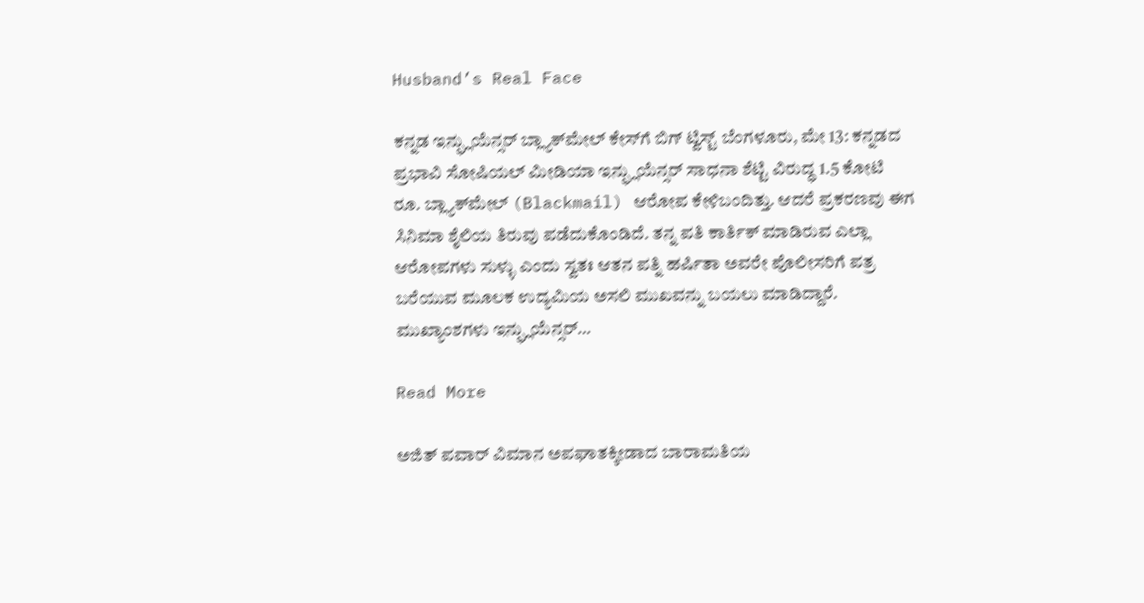Husband’s Real Face

ಕನ್ನಡ ಇನ್ಫ್ಲುಯೆನ್ಸರ್ ಬ್ಲ್ಯಾಕ್‌ಮೇಲ್ ಕೇಸ್‌ಗೆ ಬಿಗ್ ಟ್ವಿಸ್ಟ್ ಬೆಂಗಳೂರು, ಮೇ 13: ಕನ್ನಡದ ಪ್ರಭಾವಿ ಸೋಷಿಯಲ್ ಮೀಡಿಯಾ ಇನ್ಫ್ಲುಯೆನ್ಸರ್ ಸಾಧನಾ ಶೆಟ್ಟಿ ವಿರುದ್ಧ 1.5 ಕೋಟಿ ರೂ. ಬ್ಲ್ಯಾಕ್‌ಮೇಲ್ (Blackmail) ಆರೋಪ ಕೇಳಿಬಂದಿತ್ತು. ಆದರೆ ಪ್ರಕರಣವು ಈಗ ಸಿನಿಮಾ ಶೈಲಿಯ ತಿರುವು ಪಡೆದುಕೊಂಡಿದೆ. ತನ್ನ ಪತಿ ಕಾರ್ತಿಕ್ ಮಾಡಿರುವ ಎಲ್ಲಾ ಆರೋಪಗಳು ಸುಳ್ಳು ಎಂದು ಸ್ವತಃ ಆತನ ಪತ್ನಿ ಹರ್ಷಿತಾ ಅವರೇ ಪೊಲೀಸರಿಗೆ ಪತ್ರ ಬರೆಯುವ ಮೂಲಕ ಉದ್ಯಮಿಯ ಅಸಲಿ ಮುಖವನ್ನು ಬಯಲು ಮಾಡಿದ್ದಾರೆ. ಮುಖ್ಯಾಂಶಗಳು ಇನ್ಫ್ಲುಯೆನ್ಸರ್…

Read More

ಅಜಿತ್ ಪವಾರ್ ವಿಮಾನ ಅಪಘಾತಕ್ಕೀಡಾದ ಬಾರಾಮತಿಯ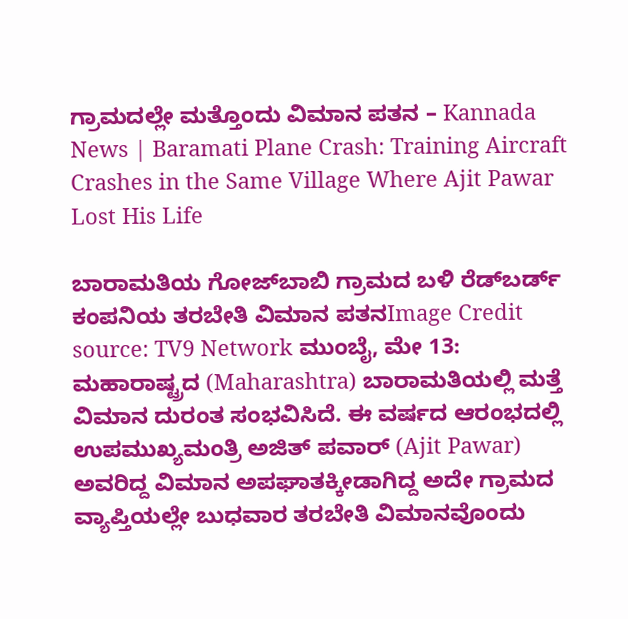ಗ್ರಾಮದಲ್ಲೇ ಮತ್ತೊಂದು ವಿಮಾನ ಪತನ – Kannada News | Baramati Plane Crash: Training Aircraft Crashes in the Same Village Where Ajit Pawar Lost His Life

ಬಾರಾಮತಿಯ ಗೋಜ್‌ಬಾಬಿ ಗ್ರಾಮದ ಬಳಿ ರೆಡ್‌ಬರ್ಡ್ ಕಂಪನಿಯ ತರಬೇತಿ ವಿಮಾನ ಪತನImage Credit source: TV9 Network ಮುಂಬೈ, ಮೇ 13: ಮಹಾರಾಷ್ಟ್ರದ (Maharashtra) ಬಾರಾಮತಿಯಲ್ಲಿ ಮತ್ತೆ ವಿಮಾನ ದುರಂತ ಸಂಭವಿಸಿದೆ. ಈ ವರ್ಷದ ಆರಂಭದಲ್ಲಿ ಉಪಮುಖ್ಯಮಂತ್ರಿ ಅಜಿತ್ ಪವಾರ್ (Ajit Pawar) ಅವರಿದ್ದ ವಿಮಾನ ಅಪಘಾತಕ್ಕೀಡಾಗಿದ್ದ ಅದೇ ಗ್ರಾಮದ ವ್ಯಾಪ್ತಿಯಲ್ಲೇ ಬುಧವಾರ ತರಬೇತಿ ವಿಮಾನವೊಂದು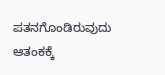ಪತನಗೊಂಡಿರುವುದು ಆತಂಕಕ್ಕೆ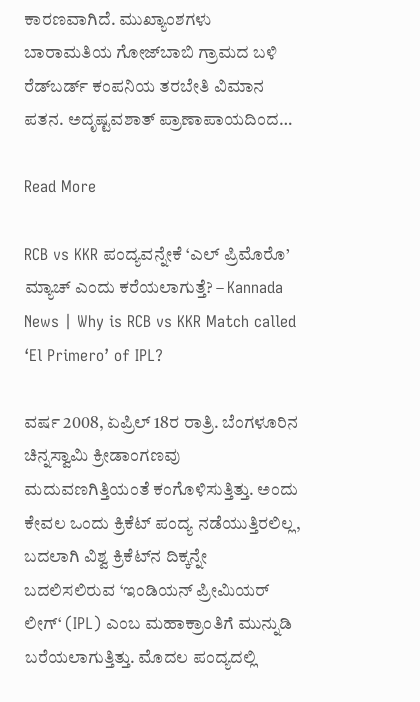ಕಾರಣವಾಗಿದೆ. ಮುಖ್ಯಾಂಶಗಳು ಬಾರಾಮತಿಯ ಗೋಜ್‌ಬಾಬಿ ಗ್ರಾಮದ ಬಳಿ ರೆಡ್‌ಬರ್ಡ್ ಕಂಪನಿಯ ತರಬೇತಿ ವಿಮಾನ ಪತನ. ಅದೃಷ್ಟವಶಾತ್ ಪ್ರಾಣಾಪಾಯದಿಂದ…

Read More

RCB vs KKR ಪಂದ್ಯವನ್ನೇಕೆ ‘ಎಲ್ ಪ್ರಿಮೊರೊ’ ಮ್ಯಾಚ್ ಎಂದು ಕರೆಯಲಾಗುತ್ತೆ? – Kannada News | Why is RCB vs KKR Match called ‘El Primero’ of IPL?

ವರ್ಷ 2008, ಏಪ್ರಿಲ್ 18ರ ರಾತ್ರಿ. ಬೆಂಗಳೂರಿನ ಚಿನ್ನಸ್ವಾಮಿ ಕ್ರೀಡಾಂಗಣವು ಮದುವಣಗಿತ್ತಿಯಂತೆ ಕಂಗೊಳಿಸುತ್ತಿತ್ತು. ಅಂದು ಕೇವಲ ಒಂದು ಕ್ರಿಕೆಟ್ ಪಂದ್ಯ ನಡೆಯುತ್ತಿರಲಿಲ್ಲ, ಬದಲಾಗಿ ವಿಶ್ವ ಕ್ರಿಕೆಟ್‌ನ ದಿಕ್ಕನ್ನೇ ಬದಲಿಸಲಿರುವ ‘ಇಂಡಿಯನ್ ಪ್ರೀಮಿಯರ್ ಲೀಗ್‘ (IPL) ಎಂಬ ಮಹಾಕ್ರಾಂತಿಗೆ ಮುನ್ನುಡಿ ಬರೆಯಲಾಗುತ್ತಿತ್ತು. ಮೊದಲ ಪಂದ್ಯದಲ್ಲಿ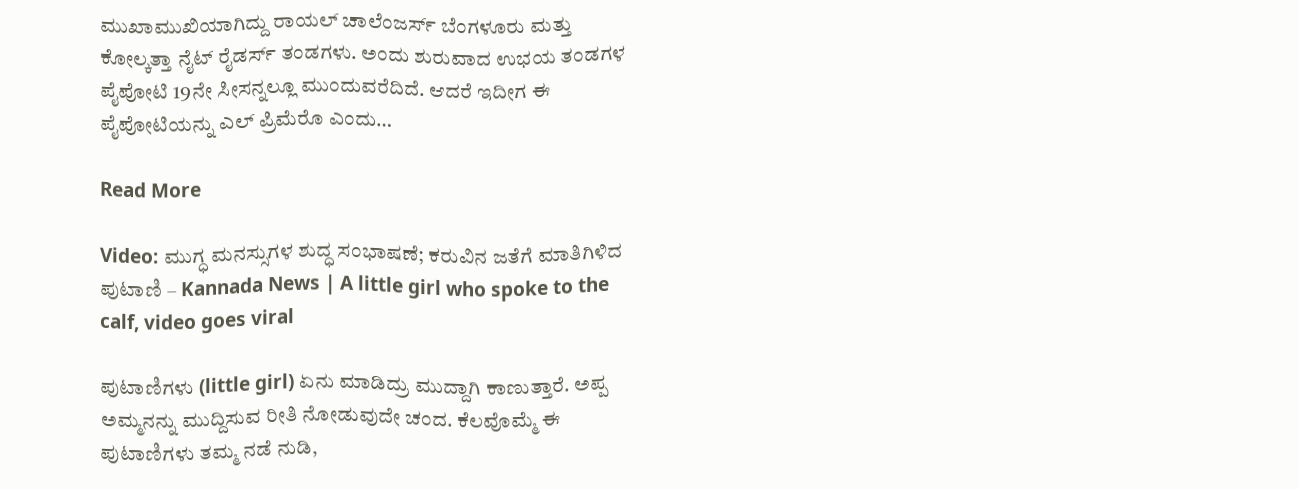ಮುಖಾಮುಖಿಯಾಗಿದ್ದು ರಾಯಲ್ ಚಾಲೆಂಜರ್ಸ್ ಬೆಂಗಳೂರು ಮತ್ತು ಕೋಲ್ಕತ್ತಾ ನೈಟ್ ರೈಡರ್ಸ್ ತಂಡಗಳು. ಅಂದು ಶುರುವಾದ ಉಭಯ ತಂಡಗಳ ಪೈಪೋಟಿ 19ನೇ ಸೀಸನ್ನಲ್ಲೂ ಮುಂದುವರೆದಿದೆ. ಆದರೆ ಇದೀಗ ಈ ಪೈಪೋಟಿಯನ್ನು ಎಲ್ ಪ್ರಿಮೆರೊ ಎಂದು…

Read More

Video: ಮುಗ್ಧ ಮನಸ್ಸುಗಳ ಶುದ್ಧ ಸಂಭಾಷಣೆ; ಕರುವಿನ ಜತೆಗೆ ಮಾತಿಗಿಳಿದ ಪುಟಾಣಿ – Kannada News | A little girl who spoke to the calf, video goes viral

ಪುಟಾಣಿಗಳು (little girl) ಏನು ಮಾಡಿದ್ರು ಮುದ್ದಾಗಿ ಕಾಣುತ್ತಾರೆ. ಅಪ್ಪ ಅಮ್ಮನನ್ನು ಮುದ್ದಿಸುವ ರೀತಿ ನೋಡುವುದೇ ಚಂದ. ಕೆಲವೊಮ್ಮೆ ಈ ಪುಟಾಣಿಗಳು ತಮ್ಮ ನಡೆ ನುಡಿ,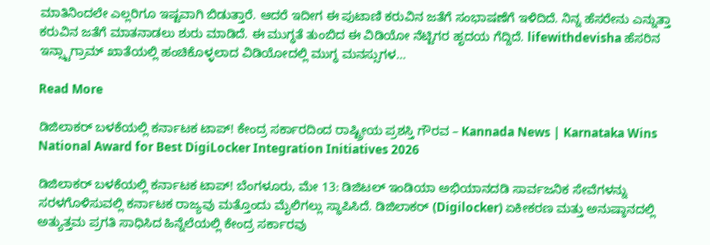ಮಾತಿನಿಂದಲೇ ಎಲ್ಲರಿಗೂ ಇಷ್ಟವಾಗಿ ಬಿಡುತ್ತಾರೆ. ಆದರೆ ಇದೀಗ ಈ ಪುಟಾಣಿ ಕರುವಿನ ಜತೆಗೆ ಸಂಭಾಷಣೆಗೆ ಇಳಿದಿದೆ. ನಿನ್ನ ಹೆಸರೇನು ಎನ್ನುತ್ತಾ ಕರುವಿನ ಜತೆಗೆ ಮಾತನಾಡಲು ಶುರು ಮಾಡಿದೆ. ಈ ಮುಗ್ಧತೆ ತುಂಬಿದ ಈ ವಿಡಿಯೋ ನೆಟ್ಟಿಗರ ಹೃದಯ ಗೆದ್ದಿದೆ. lifewithdevisha ಹೆಸರಿನ ಇನ್ಸ್ಟಾಗ್ರಾಮ್ ಖಾತೆಯಲ್ಲಿ ಹಂಚಿಕೊಳ್ಳಲಾದ ವಿಡಿಯೋದಲ್ಲಿ ಮುಗ್ಧ ಮನಸ್ಸುಗಳ…

Read More

ಡಿಜಿಲಾಕರ್ ಬಳಕೆಯಲ್ಲಿ ಕರ್ನಾಟಕ ಟಾಪ್! ಕೇಂದ್ರ ಸರ್ಕಾರದಿಂದ ರಾಷ್ಟ್ರೀಯ ಪ್ರಶಸ್ತಿ ಗೌರವ – Kannada News | Karnataka Wins National Award for Best DigiLocker Integration Initiatives 2026

ಡಿಜಿಲಾಕರ್ ಬಳಕೆಯಲ್ಲಿ ಕರ್ನಾಟಕ ಟಾಪ್! ಬೆಂಗಳೂರು, ಮೇ 13: ಡಿಜಿಟಲ್ ಇಂಡಿಯಾ ಅಭಿಯಾನದಡಿ ಸಾರ್ವಜನಿಕ ಸೇವೆಗಳನ್ನು ಸರಳಗೊಳಿಸುವಲ್ಲಿ ಕರ್ನಾಟಕ ರಾಜ್ಯವು ಮತ್ತೊಂದು ಮೈಲಿಗಲ್ಲು ಸ್ಥಾಪಿಸಿದೆ. ಡಿಜಿಲಾಕರ್ (Digilocker) ಏಕೀಕರಣ ಮತ್ತು ಅನುಷ್ಠಾನದಲ್ಲಿ ಅತ್ಯುತ್ತಮ ಪ್ರಗತಿ ಸಾಧಿಸಿದ ಹಿನ್ನೆಲೆಯಲ್ಲಿ ಕೇಂದ್ರ ಸರ್ಕಾರವು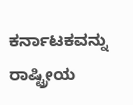ಕರ್ನಾಟಕವನ್ನು ರಾಷ್ಟ್ರೀಯ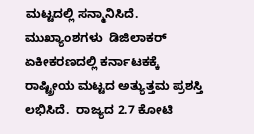ಮಟ್ಟದಲ್ಲಿ ಸನ್ಮಾನಿಸಿದೆ. ಮುಖ್ಯಾಂಶಗಳು  ಡಿಜಿಲಾಕರ್ ಏಕೀಕರಣದಲ್ಲಿ ಕರ್ನಾಟಕಕ್ಕೆ ರಾಷ್ಟ್ರೀಯ ಮಟ್ಟದ ಅತ್ಯುತ್ತಮ ಪ್ರಶಸ್ತಿ ಲಭಿಸಿದೆ.  ರಾಜ್ಯದ 2.7 ಕೋಟಿ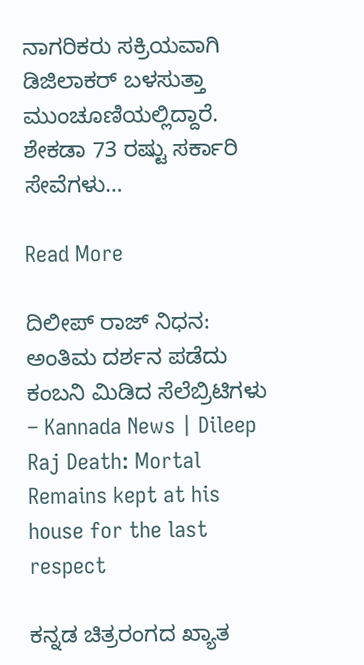ನಾಗರಿಕರು ಸಕ್ರಿಯವಾಗಿ ಡಿಜಿಲಾಕರ್ ಬಳಸುತ್ತಾ ಮುಂಚೂಣಿಯಲ್ಲಿದ್ದಾರೆ.  ಶೇಕಡಾ 73 ರಷ್ಟು ಸರ್ಕಾರಿ ಸೇವೆಗಳು…

Read More

ದಿಲೀಪ್ ರಾಜ್ ನಿಧನ: ಅಂತಿಮ ದರ್ಶನ ಪಡೆದು ಕಂಬನಿ ಮಿಡಿದ ಸೆಲೆಬ್ರಿಟಿಗಳು – Kannada News | Dileep Raj Death: Mortal Remains kept at his house for the last respect

ಕನ್ನಡ ಚಿತ್ರರಂಗದ ಖ್ಯಾತ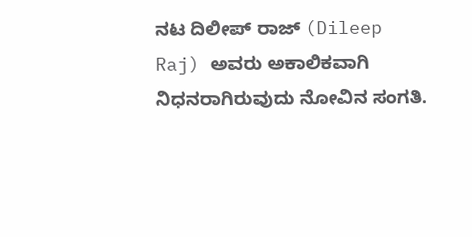ನಟ ದಿಲೀಪ್ ರಾಜ್ (Dileep Raj) ಅವರು ಅಕಾಲಿಕವಾಗಿ ನಿಧನರಾಗಿರುವುದು ನೋವಿನ ಸಂಗತಿ.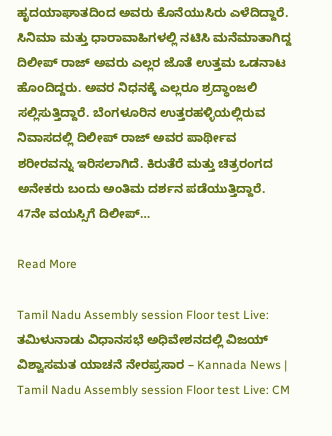ಹೃದಯಾಘಾತದಿಂದ ಅವರು ಕೊನೆಯುಸಿರು ಎಳೆದಿದ್ದಾರೆ. ಸಿನಿಮಾ ಮತ್ತು ಧಾರಾವಾಹಿಗಳಲ್ಲಿ ನಟಿಸಿ ಮನೆಮಾತಾಗಿದ್ದ ದಿಲೀಪ್ ರಾಜ್ ಅವರು ಎಲ್ಲರ ಜೊತೆ ಉತ್ತಮ ಒಡನಾಟ ಹೊಂದಿದ್ದರು. ಅವರ ನಿಧನಕ್ಕೆ ಎಲ್ಲರೂ ಶ್ರದ್ಧಾಂಜಲಿ ಸಲ್ಲಿಸುತ್ತಿದ್ದಾರೆ. ಬೆಂಗಳೂರಿನ ಉತ್ತರಹಳ್ಳಿಯಲ್ಲಿರುವ ನಿವಾಸದಲ್ಲಿ ದಿಲೀಪ್ ರಾಜ್ ಅವರ ಪಾರ್ಥೀವ ಶರೀರವನ್ನು ಇರಿಸಲಾಗಿದೆ. ಕಿರುತೆರೆ ಮತ್ತು ಚಿತ್ರರಂಗದ ಅನೇಕರು ಬಂದು ಅಂತಿಮ ದರ್ಶನ ಪಡೆಯುತ್ತಿದ್ದಾರೆ. 47ನೇ ವಯಸ್ಸಿಗೆ ದಿಲೀಪ್…

Read More

Tamil Nadu Assembly session Floor test Live: ತಮಿಳುನಾಡು ವಿಧಾನಸಭೆ ಅಧಿವೇಶನದಲ್ಲಿ ವಿಜಯ್ ವಿಶ್ವಾಸಮತ ಯಾಚನೆ ನೇರಪ್ರಸಾರ – Kannada News | Tamil Nadu Assembly session Floor test Live: CM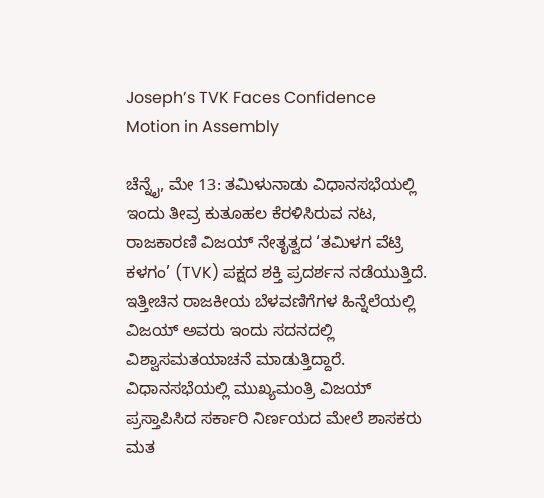Joseph’s TVK Faces Confidence Motion in Assembly

ಚೆನ್ನೈ, ಮೇ 13: ತಮಿಳುನಾಡು ವಿಧಾನಸಭೆಯಲ್ಲಿ ಇಂದು ತೀವ್ರ ಕುತೂಹಲ ಕೆರಳಿಸಿರುವ ನಟ, ರಾಜಕಾರಣಿ ವಿಜಯ್ ನೇತೃತ್ವದ ‘ತಮಿಳಗ ವೆಟ್ರಿ ಕಳಗಂ’ (TVK) ಪಕ್ಷದ ಶಕ್ತಿ ಪ್ರದರ್ಶನ ನಡೆಯುತ್ತಿದೆ. ಇತ್ತೀಚಿನ ರಾಜಕೀಯ ಬೆಳವಣಿಗೆಗಳ ಹಿನ್ನೆಲೆಯಲ್ಲಿ ವಿಜಯ್ ಅವರು ಇಂದು ಸದನದಲ್ಲಿ ವಿಶ್ವಾಸಮತಯಾಚನೆ ಮಾಡುತ್ತಿದ್ದಾರೆ. ವಿಧಾನಸಭೆಯಲ್ಲಿ ಮುಖ್ಯಮಂತ್ರಿ ವಿಜಯ್ ಪ್ರಸ್ತಾಪಿಸಿದ ಸರ್ಕಾರಿ ನಿರ್ಣಯದ ಮೇಲೆ ಶಾಸಕರು ಮತ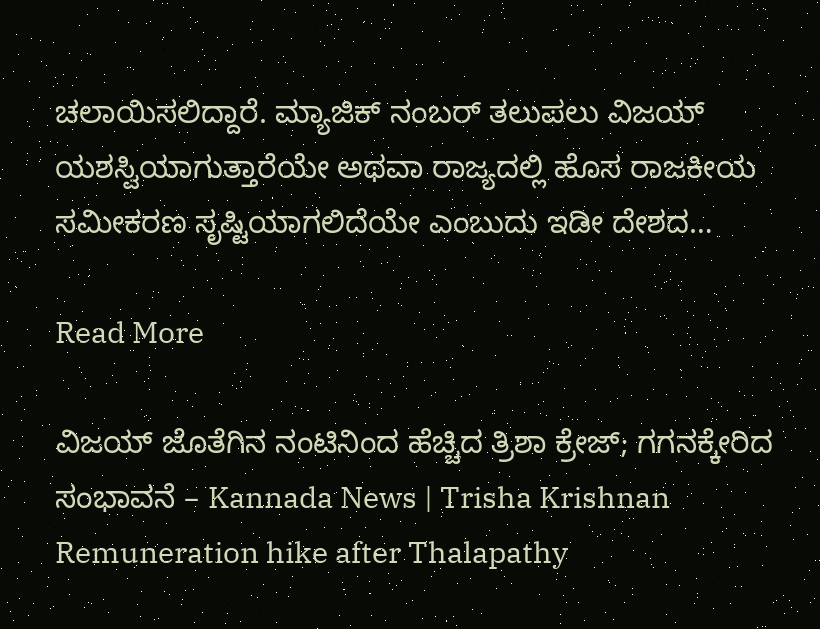ಚಲಾಯಿಸಲಿದ್ದಾರೆ. ಮ್ಯಾಜಿಕ್ ನಂಬರ್ ತಲುಪಲು ವಿಜಯ್ ಯಶಸ್ವಿಯಾಗುತ್ತಾರೆಯೇ ಅಥವಾ ರಾಜ್ಯದಲ್ಲಿ ಹೊಸ ರಾಜಕೀಯ ಸಮೀಕರಣ ಸೃಷ್ಟಿಯಾಗಲಿದೆಯೇ ಎಂಬುದು ಇಡೀ ದೇಶದ…

Read More

ವಿಜಯ್ ಜೊತೆಗಿನ ನಂಟಿನಿಂದ ಹೆಚ್ಚಿದ ತ್ರಿಶಾ ಕ್ರೇಜ್; ಗಗನಕ್ಕೇರಿದ ಸಂಭಾವನೆ – Kannada News | Trisha Krishnan Remuneration hike after Thalapathy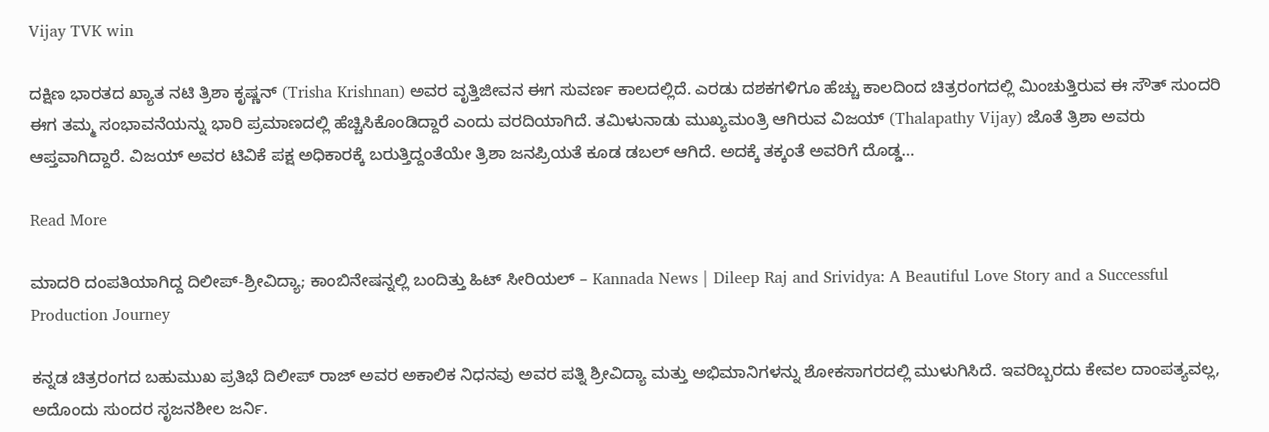Vijay TVK win

ದಕ್ಷಿಣ ಭಾರತದ ಖ್ಯಾತ ನಟಿ ತ್ರಿಶಾ ಕೃಷ್ಣನ್ (Trisha Krishnan) ಅವರ ವೃತ್ತಿಜೀವನ ಈಗ ಸುವರ್ಣ ಕಾಲದಲ್ಲಿದೆ. ಎರಡು ದಶಕಗಳಿಗೂ ಹೆಚ್ಚು ಕಾಲದಿಂದ ಚಿತ್ರರಂಗದಲ್ಲಿ ಮಿಂಚುತ್ತಿರುವ ಈ ಸೌತ್ ಸುಂದರಿ ಈಗ ತಮ್ಮ ಸಂಭಾವನೆಯನ್ನು ಭಾರಿ ಪ್ರಮಾಣದಲ್ಲಿ ಹೆಚ್ಚಿಸಿಕೊಂಡಿದ್ದಾರೆ ಎಂದು ವರದಿಯಾಗಿದೆ. ತಮಿಳುನಾಡು ಮುಖ್ಯಮಂತ್ರಿ ಆಗಿರುವ ವಿಜಯ್ (Thalapathy Vijay) ಜೊತೆ ತ್ರಿಶಾ ಅವರು ಆಪ್ತವಾಗಿದ್ದಾರೆ. ವಿಜಯ್ ಅವರ ಟಿವಿಕೆ ಪಕ್ಷ ಅಧಿಕಾರಕ್ಕೆ ಬರುತ್ತಿದ್ದಂತೆಯೇ ತ್ರಿಶಾ ಜನಪ್ರಿಯತೆ ಕೂಡ ಡಬಲ್ ಆಗಿದೆ. ಅದಕ್ಕೆ ತಕ್ಕಂತೆ ಅವರಿಗೆ ದೊಡ್ಡ…

Read More

ಮಾದರಿ ದಂಪತಿಯಾಗಿದ್ದ ದಿಲೀಪ್-ಶ್ರೀವಿದ್ಯಾ; ಕಾಂಬಿನೇಷನ್ನಲ್ಲಿ ಬಂದಿತ್ತು ಹಿಟ್ ಸೀರಿಯಲ್ – Kannada News | Dileep Raj and Srividya: A Beautiful Love Story and a Successful Production Journey

ಕನ್ನಡ ಚಿತ್ರರಂಗದ ಬಹುಮುಖ ಪ್ರತಿಭೆ ದಿಲೀಪ್ ರಾಜ್ ಅವರ ಅಕಾಲಿಕ ನಿಧನವು ಅವರ ಪತ್ನಿ ಶ್ರೀವಿದ್ಯಾ ಮತ್ತು ಅಭಿಮಾನಿಗಳನ್ನು ಶೋಕಸಾಗರದಲ್ಲಿ ಮುಳುಗಿಸಿದೆ. ಇವರಿಬ್ಬರದು ಕೇವಲ ದಾಂಪತ್ಯವಲ್ಲ, ಅದೊಂದು ಸುಂದರ ಸೃಜನಶೀಲ ಜರ್ನಿ.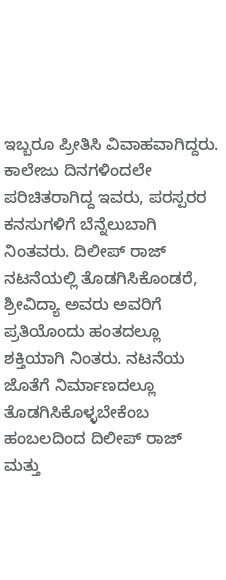ಇಬ್ಬರೂ ಪ್ರೀತಿಸಿ ವಿವಾಹವಾಗಿದ್ದರು. ಕಾಲೇಜು ದಿನಗಳಿಂದಲೇ ಪರಿಚಿತರಾಗಿದ್ದ ಇವರು, ಪರಸ್ಪರರ ಕನಸುಗಳಿಗೆ ಬೆನ್ನೆಲುಬಾಗಿ ನಿಂತವರು. ದಿಲೀಪ್ ರಾಜ್ ನಟನೆಯಲ್ಲಿ ತೊಡಗಿಸಿಕೊಂಡರೆ, ಶ್ರೀವಿದ್ಯಾ ಅವರು ಅವರಿಗೆ ಪ್ರತಿಯೊಂದು ಹಂತದಲ್ಲೂ ಶಕ್ತಿಯಾಗಿ ನಿಂತರು. ನಟನೆಯ ಜೊತೆಗೆ ನಿರ್ಮಾಣದಲ್ಲೂ ತೊಡಗಿಸಿಕೊಳ್ಳಬೇಕೆಂಬ ಹಂಬಲದಿಂದ ದಿಲೀಪ್ ರಾಜ್ ಮತ್ತು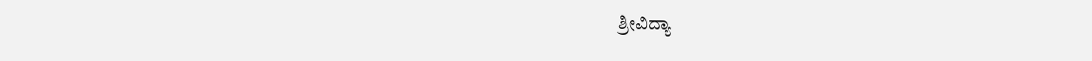ಶ್ರೀವಿದ್ಯಾ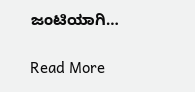ಜಂಟಿಯಾಗಿ…

Read More